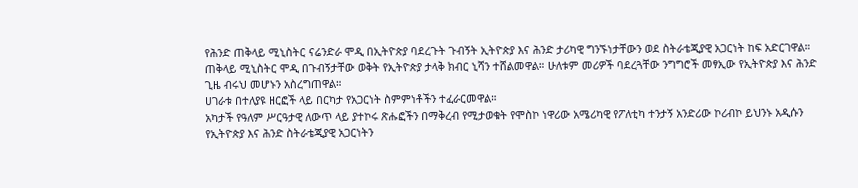የሕንድ ጠቅላይ ሚኒስትር ናሬንድራ ሞዲ በኢትዮጵያ ባደረጉት ጉብኝት ኢትዮጵያ እና ሕንድ ታሪካዊ ግንኙነታቸውን ወደ ስትራቴጂያዊ አጋርነት ከፍ አድርገዋል።
ጠቅላይ ሚኒስትር ሞዲ በጉብኝታቸው ወቅት የኢትዮጵያ ታላቅ ክብር ኒሻን ተሸልመዋል። ሁለቱም መሪዎች ባደረጓቸው ንግግሮች መፃኢው የኢትዮጵያ እና ሕንድ ጊዜ ብሩህ መሆኑን አስረግጠዋል።
ሀገራቱ በተለያዩ ዘርፎች ላይ በርካታ የአጋርነት ስምምነቶችን ተፈራርመዋል።
አካታች የዓለም ሥርዓታዊ ለውጥ ላይ ያተኮሩ ጽሑፎችን በማቅረብ የሚታወቁት የሞስኮ ነዋሪው አሜሪካዊ የፖለቲካ ተንታኝ አንድሪው ኮሪብኮ ይህንኑ አዲሱን የኢትዮጵያ እና ሕንድ ስትራቴጂያዊ አጋርነትን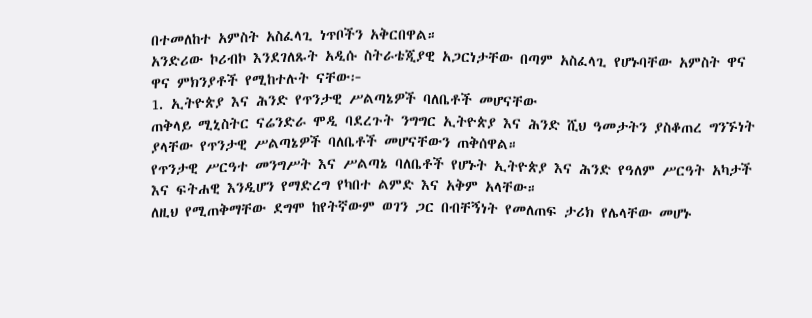በተመለከተ አምስት አስፈላጊ ነጥቦችን አቅርበዋል።
አንድሪው ኮሪብኮ እንደገለጹት አዲሱ ስትራቴጂያዊ አጋርነታቸው በጣም አስፈላጊ የሆኑባቸው አምስት ዋና ዋና ምክንያቶች የሚከተሉት ናቸው፦
1. ኢትዮጵያ እና ሕንድ የጥንታዊ ሥልጣኔዎች ባለቤቶች መሆናቸው
ጠቅላይ ሚኒስትር ናሬንድራ ሞዲ ባደረጉት ንግግር ኢትዮጵያ እና ሕንድ ሺህ ዓመታትን ያስቆጠረ ግንኙነት ያላቸው የጥንታዊ ሥልጣኔዎች ባለቤቶች መሆናቸውን ጠቅሰዋል።
የጥንታዊ ሥርዓተ መንግሥት እና ሥልጣኔ ባለቤቶች የሆኑት ኢትዮጵያ እና ሕንድ የዓለም ሥርዓት አካታች እና ፍትሐዊ እንዲሆን የማድረግ የካበተ ልምድ እና አቅም አላቸው።
ለዚህ የሚጠቅማቸው ደግሞ ከየትኛውም ወገን ጋር በብቸኝነት የመለጠፍ ታሪክ የሌላቸው መሆኑ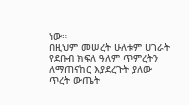ነው።
በዚህም መሠረት ሁለቱም ሀገራት የደቡብ ክፍለ ዓለም ጥምረትን ለማጠናከር እያደረጉት ያለው ጥረት ውጤት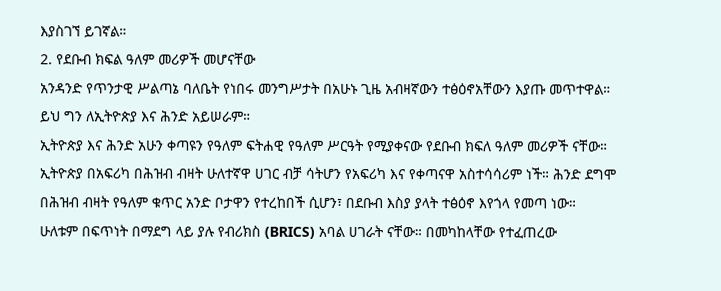እያስገኘ ይገኛል።
2. የደቡብ ክፍል ዓለም መሪዎች መሆናቸው
አንዳንድ የጥንታዊ ሥልጣኔ ባለቤት የነበሩ መንግሥታት በአሁኑ ጊዜ አብዛኛውን ተፅዕኖአቸውን እያጡ መጥተዋል። ይህ ግን ለኢትዮጵያ እና ሕንድ አይሠራም።
ኢትዮጵያ እና ሕንድ አሁን ቀጣዩን የዓለም ፍትሐዊ የዓለም ሥርዓት የሚያቀናው የደቡብ ክፍለ ዓለም መሪዎች ናቸው።
ኢትዮጵያ በአፍሪካ በሕዝብ ብዛት ሁለተኛዋ ሀገር ብቻ ሳትሆን የአፍሪካ እና የቀጣናዋ አስተሳሳሪም ነች። ሕንድ ደግሞ በሕዝብ ብዛት የዓለም ቁጥር አንድ ቦታዋን የተረከበች ሲሆን፣ በደቡብ እስያ ያላት ተፅዕኖ እየጎላ የመጣ ነው።
ሁለቱም በፍጥነት በማደግ ላይ ያሉ የብሪክስ (BRICS) አባል ሀገራት ናቸው። በመካከላቸው የተፈጠረው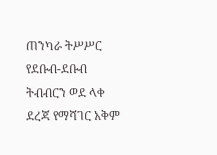ጠንካራ ትሥሥር የደቡብ-ደቡብ ትብብርን ወደ ላቀ ደረጃ የማሻገር አቅም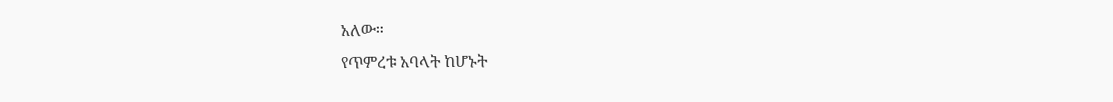አለው።
የጥምረቱ አባላት ከሆኑት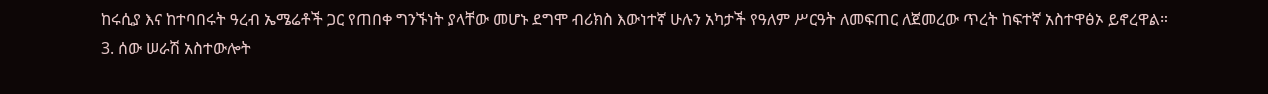ከሩሲያ እና ከተባበሩት ዓረብ ኤሜሬቶች ጋር የጠበቀ ግንኙነት ያላቸው መሆኑ ደግሞ ብሪክስ እውነተኛ ሁሉን አካታች የዓለም ሥርዓት ለመፍጠር ለጀመረው ጥረት ከፍተኛ አስተዋፅኦ ይኖረዋል።
3. ሰው ሠራሽ አስተውሎት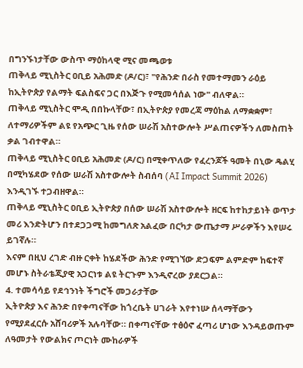በግንኙነታቸው ውስጥ ማዕከላዊ ሚና መጫወቱ
ጠቅላይ ሚኒስትር ዐቢይ አሕመድ (ዶ/ር)፣ "የሕንድ በራስ የመተማመን ራዕይ ከኢትዮጵያ የልማት ፍልስፍና ጋር በእጅጉ የሚመሳሰል ነው" ብለዋል።
ጠቅላይ ሚኒስትር ሞዲ በበኩላቸው፣ በኢትዮጵያ የመረጃ ማዕከል ለማቋቋም፣ ለተማሪዎችም ልዩ የአጭር ጊዜ የሰው ሠራሽ አስተውሎት ሥልጠናዎችን ለመስጠት ቃል ገብተዋል።
ጠቅላይ ሚኒስትር ዐቢይ አሕመድ (ዶ/ር) በሚቀጥለው የፈረንጆች ዓመት በኒው ዴልሂ በሚካሄደው የሰው ሠራሽ አስተውሎት ስብሰባ (AI Impact Summit 2026) እንዲገኙ ተጋብዘዋል።
ጠቅላይ ሚኒስትር ዐቢይ ኢትዮጵያ በሰው ሠራሽ አስተውሎት ዘርፍ ከተከታይነት ወጥታ መሪ እንድትሆን በተደጋጋሚ ከመግለጽ አልፈው በርካታ ውጤታማ ሥራዎችን እየሠሩ ይገኛሉ።
እናም በዚህ ረገድ ብዙ ርቀት ከሄደችው ሕንድ የሚገኘው ድጋፍም ልምድም ከፍተኛ መሆኑ ስትራቴጂያዊ አጋርነቱ ልዩ ትርጉም እንዲኖረው ያደርጋል።
4. ተመሳሳይ የደኅንነት ችግሮች መጋራታቸው
ኢትዮጵያ እና ሕንድ በየቀጣናቸው ከጎረቤት ሀገራት እየተነሡ ሰላማቸውን የሚያደፈርሱ አሸባሪዎች አሉባቸው። በቀጣናቸው ተፅዕኖ ፈጣሪ ሆነው እንዳይወጡም ለዓመታት የውልክና ጦርነት ሙከራዎች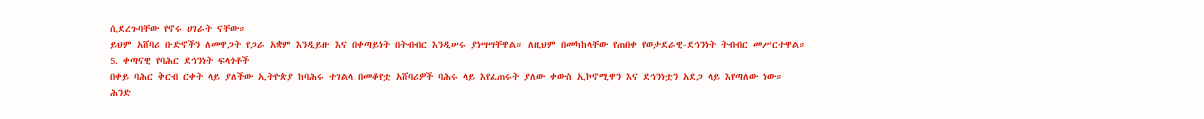ሲደረጉባቸው የኖሩ ሀገራት ናቸው።
ይህም አሸባሪ ቡድኖችን ለመዋጋት የጋራ አቋም እንዲይዙ እና በቀጣይነት በትብብር እንዲሠሩ ያነሣሣቸዋል። ለዚህም በመካከላቸው የጠበቀ የወታደራዊ-ደኅንነት ትብብር መሥርተዋል።
5. ቀጣናዊ የባሕር ደኅንነት ፍላጎቶች
በቀይ ባሕር ቅርብ ርቀት ላይ ያለችው ኢትዮጵያ ከባሕሩ ተገልላ በመቆየቷ አሸባሪዎች ባሕሩ ላይ እየፈጠሩት ያለው ቀውስ ኢኮኖሚዋን እና ደኅንነቷን አደጋ ላይ እየጣለው ነው።
ሕንድ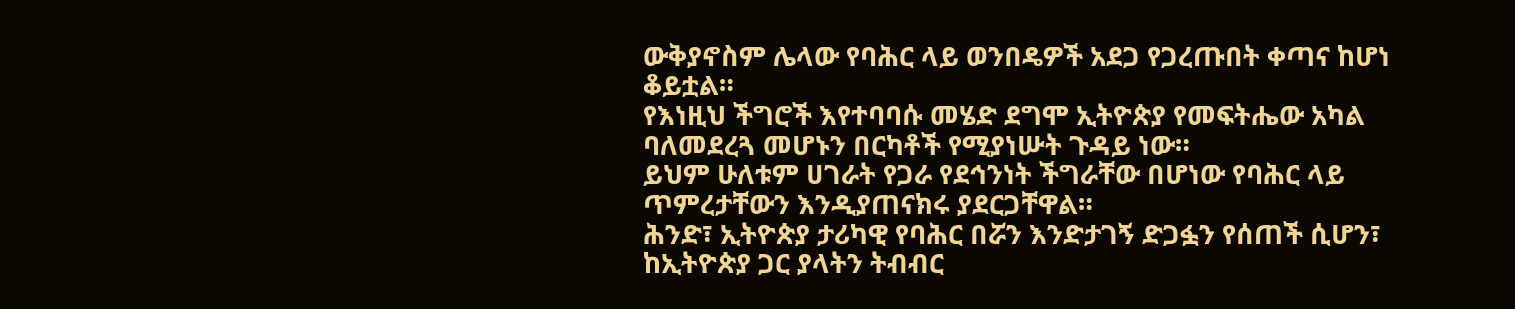ውቅያኖስም ሌላው የባሕር ላይ ወንበዴዎች አደጋ የጋረጡበት ቀጣና ከሆነ ቆይቷል።
የእነዚህ ችግሮች እየተባባሱ መሄድ ደግሞ ኢትዮጵያ የመፍትሔው አካል ባለመደረጓ መሆኑን በርካቶች የሚያነሡት ጉዳይ ነው።
ይህም ሁለቱም ሀገራት የጋራ የደኅንነት ችግራቸው በሆነው የባሕር ላይ ጥምረታቸውን እንዲያጠናክሩ ያደርጋቸዋል።
ሕንድ፣ ኢትዮጵያ ታሪካዊ የባሕር በሯን እንድታገኝ ድጋፏን የሰጠች ሲሆን፣ ከኢትዮጵያ ጋር ያላትን ትብብር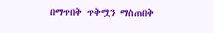በማጥበቅ ጥቅሟን ማስጠበቅ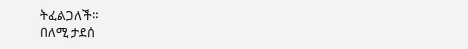ትፈልጋለች።
በለሚ ታደሰ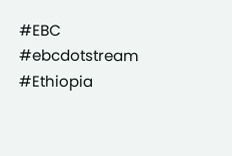#EBC #ebcdotstream #Ethiopia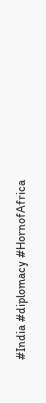#India #diplomacy #HornofAfrica